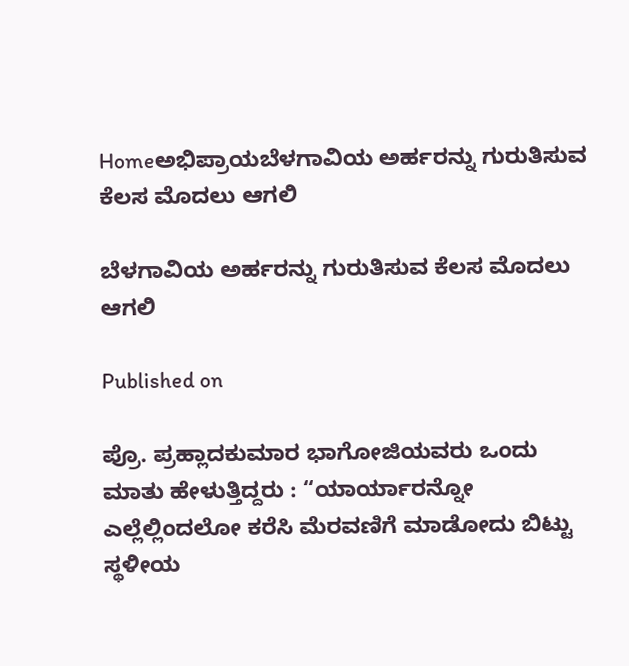Homeಅಭಿಪ್ರಾಯಬೆಳಗಾವಿಯ ಅರ್ಹರನ್ನು ಗುರುತಿಸುವ ಕೆಲಸ ಮೊದಲು ಆಗಲಿ

ಬೆಳಗಾವಿಯ ಅರ್ಹರನ್ನು ಗುರುತಿಸುವ ಕೆಲಸ ಮೊದಲು ಆಗಲಿ

Published on

ಪ್ರೊ. ಪ್ರಹ್ಲಾದಕುಮಾರ ಭಾಗೋಜಿಯವರು ಒಂದು ಮಾತು ಹೇಳುತ್ತಿದ್ದರು : “ಯಾರ್ಯಾರನ್ನೋ ಎಲ್ಲೆಲ್ಲಿಂದಲೋ ಕರೆಸಿ ಮೆರವಣಿಗೆ ಮಾಡೋದು ಬಿಟ್ಟು ಸ್ಥಳೀಯ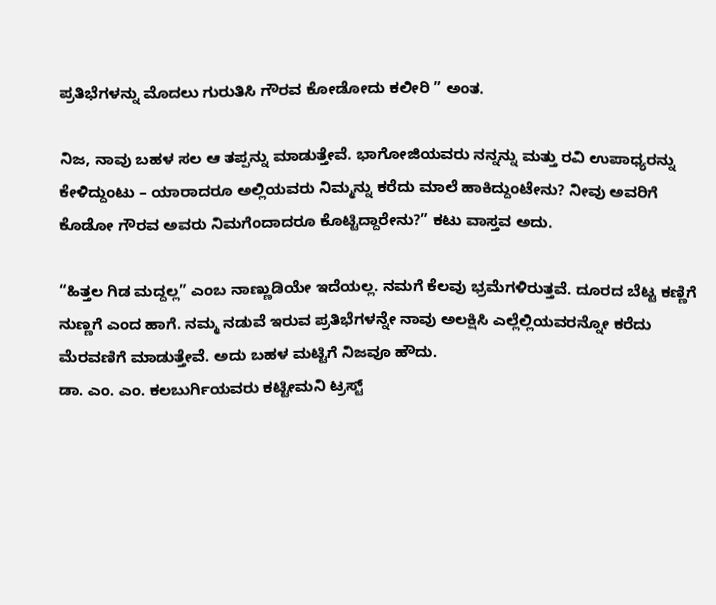ಪ್ರತಿಭೆಗಳನ್ನು ಮೊದಲು ಗುರುತಿಸಿ ಗೌರವ ಕೋಡೋದು ಕಲೀರಿ ” ಅಂತ.

ನಿಜ, ನಾವು ಬಹಳ ಸಲ ಆ ತಪ್ಪನ್ನು ಮಾಡುತ್ತೇವೆ. ಭಾಗೋಜಿಯವರು ನನ್ನನ್ನು ಮತ್ತು ರವಿ ಉಪಾಧ್ಯರನ್ನು ಕೇಳಿದ್ದುಂಟು – ಯಾರಾದರೂ ಅಲ್ಲಿಯವರು ನಿಮ್ಮನ್ನು ಕರೆದು ಮಾಲೆ ಹಾಕಿದ್ದುಂಟೇನು? ನೀವು ಅವರಿಗೆ ಕೊಡೋ ಗೌರವ ಅವರು ನಿಮಗೆಂದಾದರೂ ಕೊಟ್ಟಿದ್ದಾರೇನು?” ಕಟು ವಾಸ್ತವ ಅದು.

“ಹಿತ್ತಲ ಗಿಡ ಮದ್ದಲ್ಲ” ಎಂಬ ನಾಣ್ಣುಡಿಯೇ ಇದೆಯಲ್ಲ. ನಮಗೆ ಕೆಲವು ಭ್ರಮೆಗಳಿರುತ್ತವೆ. ದೂರದ ಬೆಟ್ಟ ಕಣ್ಣಿಗೆ ನುಣ್ಣಗೆ ಎಂದ ಹಾಗೆ. ನಮ್ಮ ನಡುವೆ ಇರುವ ಪ್ರತಿಭೆಗಳನ್ನೇ ನಾವು ಅಲಕ್ಷಿಸಿ ಎಲ್ಲೆಲ್ಲಿಯವರನ್ನೋ ಕರೆದು ಮೆರವಣಿಗೆ ಮಾಡುತ್ತೇವೆ. ಅದು ಬಹಳ ಮಟ್ಟಿಗೆ ನಿಜವೂ ಹೌದು.
ಡಾ. ಎಂ. ಎಂ. ಕಲಬುರ್ಗಿಯವರು ಕಟ್ಟೀಮನಿ ಟ್ರಸ್ಟ್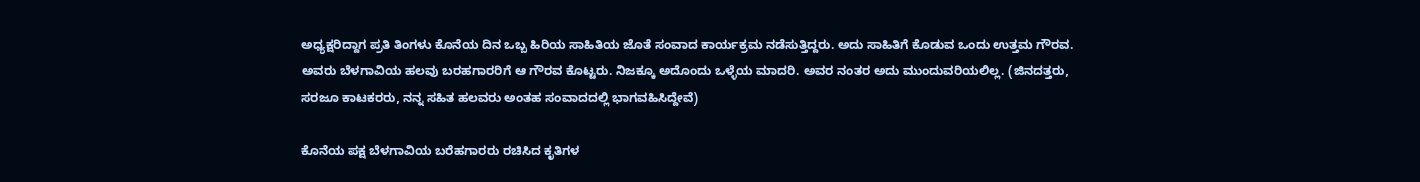ಅಧ್ಯಕ್ಷರಿದ್ದಾಗ ಪ್ರತಿ ತಿಂಗಳು ಕೊನೆಯ ದಿನ ಒಬ್ಬ ಹಿರಿಯ ಸಾಹಿತಿಯ ಜೊತೆ ಸಂವಾದ ಕಾರ್ಯಕ್ರಮ ನಡೆಸುತ್ತಿದ್ದರು. ಅದು ಸಾಹಿತಿಗೆ ಕೊಡುವ ಒಂದು ಉತ್ತಮ ಗೌರವ. ಅವರು ಬೆಳಗಾವಿಯ ಹಲವು ಬರಹಗಾರರಿಗೆ ಆ ಗೌರವ ಕೊಟ್ಟರು. ನಿಜಕ್ಕೂ ಅದೊಂದು ಒಳ್ಳೆಯ ಮಾದರಿ. ಅವರ ನಂತರ ಅದು ಮುಂದುವರಿಯಲಿಲ್ಲ. (ಜಿನದತ್ತರು, ಸರಜೂ ಕಾಟಕರರು, ನನ್ನ ಸಹಿತ ಹಲವರು ಅಂತಹ ಸಂವಾದದಲ್ಲಿ ಭಾಗವಹಿಸಿದ್ದೇವೆ)

ಕೊನೆಯ ಪಕ್ಷ ಬೆಳಗಾವಿಯ ಬರೆಹಗಾರರು ರಚಿಸಿದ ಕೃತಿಗಳ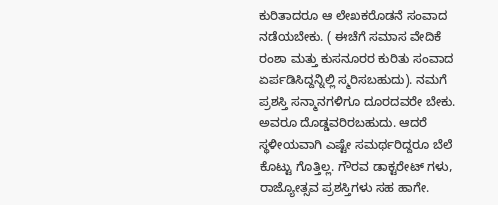ಕುರಿತಾದರೂ ಆ ಲೇಖಕರೊಡನೆ ಸಂವಾದ ನಡೆಯಬೇಕು. ( ಈಚೆಗೆ ಸಮಾಸ ವೇದಿಕೆ ರಂಶಾ ಮತ್ತು ಕುಸನೂರರ ಕುರಿತು ಸಂವಾದ ಏರ್ಪಡಿಸಿದ್ದನ್ನಿಲ್ಲಿ ಸ್ಮರಿಸಬಹುದು). ನಮಗೆ ಪ್ರಶಸ್ತಿ ಸನ್ಮಾನಗಳಿಗೂ ದೂರದವರೇ ಬೇಕು. ಅವರೂ ದೊಡ್ಡವರಿರಬಹುದು. ಆದರೆ ಸ್ಥಳೀಯವಾಗಿ ಎಷ್ಟೇ ಸಮರ್ಥರಿದ್ದರೂ ಬೆಲೆ ಕೊಟ್ಟು ಗೊತ್ತಿಲ್ಲ. ಗೌರವ ಡಾಕ್ಟರೇಟ್ ಗಳು, ರಾಜ್ಯೋತ್ಸವ ಪ್ರಶಸ್ತಿಗಳು ಸಹ ಹಾಗೇ.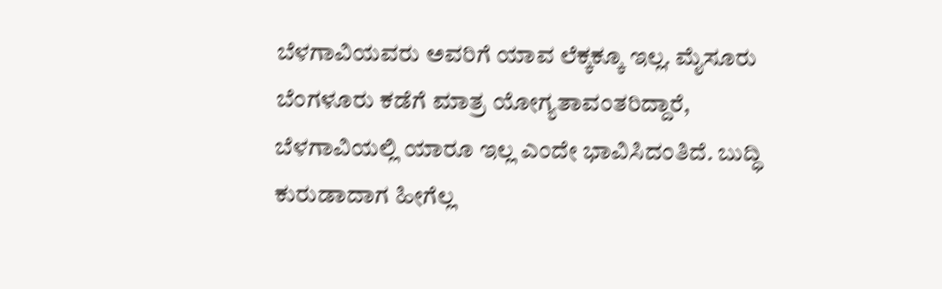ಬೆಳಗಾವಿಯವರು ಅವರಿಗೆ ಯಾವ ಲೆಕ್ಕಕ್ಕೂ ಇಲ್ಲ. ಮೈಸೂರು ಬೆಂಗಳೂರು ಕಡೆಗೆ ಮಾತ್ರ ಯೋಗ್ಯತಾವಂತರಿದ್ದಾರೆ, ಬೆಳಗಾವಿಯಲ್ಲಿ ಯಾರೂ ಇಲ್ಲ ಎಂದೇ ಭಾವಿಸಿದಂತಿದೆ. ಬುದ್ಧಿ ಕುರುಡಾದಾಗ ಹೀಗೆಲ್ಲ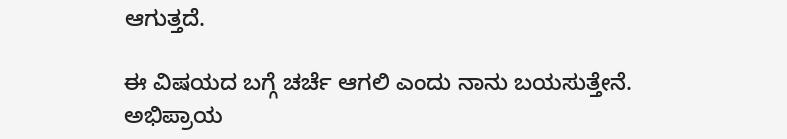ಆಗುತ್ತದೆ.

ಈ ವಿಷಯದ ಬಗ್ಗೆ ಚರ್ಚೆ ಆಗಲಿ ಎಂದು ನಾನು ಬಯಸುತ್ತೇನೆ. ಅಭಿಪ್ರಾಯ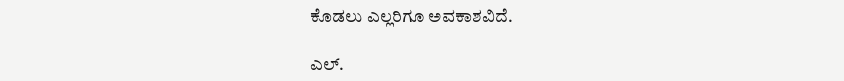ಕೊಡಲು ಎಲ್ಲರಿಗೂ ಅವಕಾಶವಿದೆ.

ಎಲ್.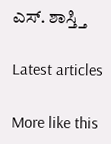ಎಸ್. ಶಾಸ್ತ್ತಿ

Latest articles

More like this